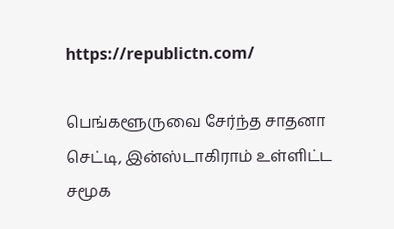https://republictn.com/

பெங்களூருவை சேர்ந்த சாதனா செட்டி, இன்ஸ்டாகிராம் உள்ளிட்ட சமூக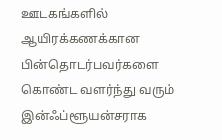ஊடகங்களில் ஆயிரக்கணக்கான பின்தொடர்பவர்களை கொண்ட வளர்ந்து வரும் இன்ஃப்ளூயன்சராக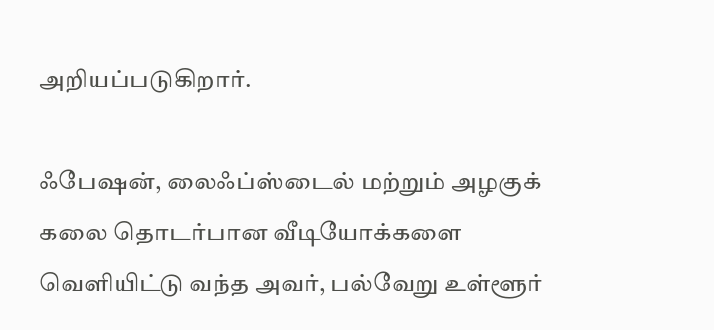அறியப்படுகிறார்.

ஃபேஷன், லைஃப்ஸ்டைல் மற்றும் அழகுக் கலை தொடர்பான வீடியோக்களை வெளியிட்டு வந்த அவர், பல்வேறு உள்ளூர்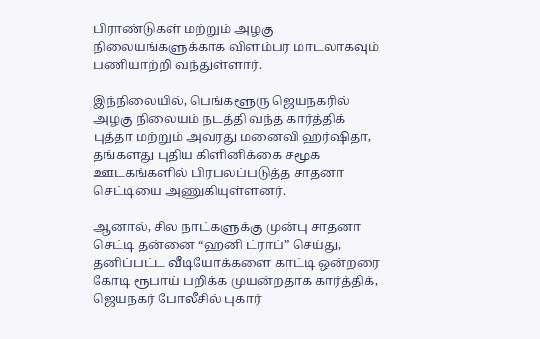பிராண்டுகள் மற்றும் அழகு நிலையங்களுக்காக விளம்பர மாடலாகவும் பணியாற்றி வந்துள்ளார்.

இந்நிலையில், பெங்களூரு ஜெயநகரில் அழகு நிலையம் நடத்தி வந்த கார்த்திக் புத்தா மற்றும் அவரது மனைவி ஹர்ஷிதா, தங்களது புதிய கிளினிக்கை சமூக ஊடகங்களில் பிரபலப்படுத்த சாதனா செட்டியை அணுகியுள்ளனர்.

ஆனால், சில நாட்களுக்கு முன்பு சாதனா செட்டி தன்னை “ஹனி ட்ராப்” செய்து, தனிப்பட்ட வீடியோக்களை காட்டி ஒன்றரை கோடி ரூபாய் பறிக்க முயன்றதாக கார்த்திக், ஜெயநகர் போலீசில் புகார்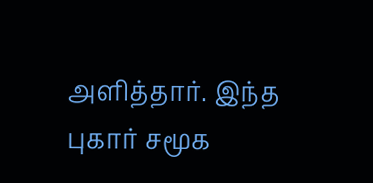அளித்தார். இந்த புகார் சமூக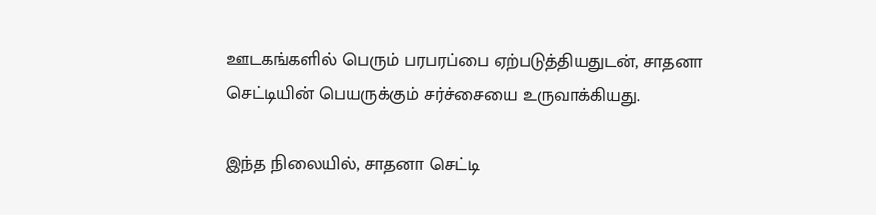ஊடகங்களில் பெரும் பரபரப்பை ஏற்படுத்தியதுடன், சாதனா செட்டியின் பெயருக்கும் சர்ச்சையை உருவாக்கியது.

இந்த நிலையில், சாதனா செட்டி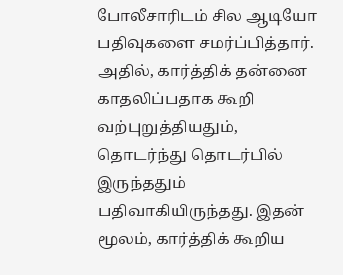போலீசாரிடம் சில ஆடியோ பதிவுகளை சமர்ப்பித்தார். அதில், கார்த்திக் தன்னை காதலிப்பதாக கூறி வற்புறுத்தியதும், தொடர்ந்து தொடர்பில் இருந்ததும் பதிவாகியிருந்தது. இதன் மூலம், கார்த்திக் கூறிய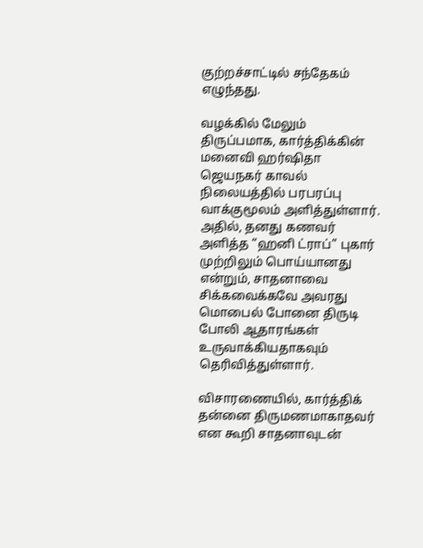குற்றச்சாட்டில் சந்தேகம் எழுந்தது.

வழக்கில் மேலும் திருப்பமாக, கார்த்திக்கின் மனைவி ஹர்ஷிதா ஜெயநகர் காவல் நிலையத்தில் பரபரப்பு வாக்குமூலம் அளித்துள்ளார். அதில், தனது கணவர் அளித்த “ஹனி ட்ராப்” புகார் முற்றிலும் பொய்யானது என்றும், சாதனாவை சிக்கவைக்கவே அவரது மொபைல் போனை திருடி போலி ஆதாரங்கள் உருவாக்கியதாகவும் தெரிவித்துள்ளார்.

விசாரணையில், கார்த்திக் தன்னை திருமணமாகாதவர் என கூறி சாதனாவுடன்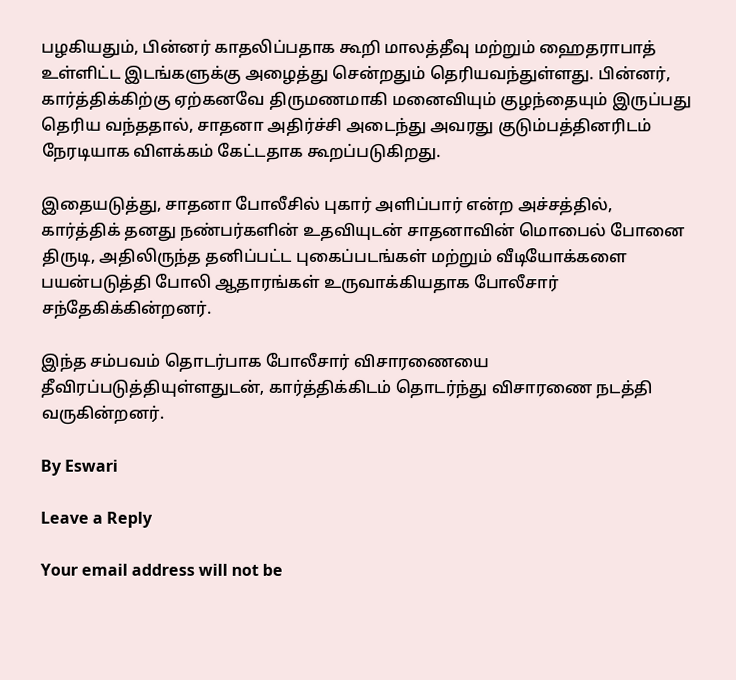பழகியதும், பின்னர் காதலிப்பதாக கூறி மாலத்தீவு மற்றும் ஹைதராபாத் உள்ளிட்ட இடங்களுக்கு அழைத்து சென்றதும் தெரியவந்துள்ளது. பின்னர், கார்த்திக்கிற்கு ஏற்கனவே திருமணமாகி மனைவியும் குழந்தையும் இருப்பது தெரிய வந்ததால், சாதனா அதிர்ச்சி அடைந்து அவரது குடும்பத்தினரிடம் நேரடியாக விளக்கம் கேட்டதாக கூறப்படுகிறது.

இதையடுத்து, சாதனா போலீசில் புகார் அளிப்பார் என்ற அச்சத்தில், கார்த்திக் தனது நண்பர்களின் உதவியுடன் சாதனாவின் மொபைல் போனை திருடி, அதிலிருந்த தனிப்பட்ட புகைப்படங்கள் மற்றும் வீடியோக்களை பயன்படுத்தி போலி ஆதாரங்கள் உருவாக்கியதாக போலீசார் சந்தேகிக்கின்றனர்.

இந்த சம்பவம் தொடர்பாக போலீசார் விசாரணையை தீவிரப்படுத்தியுள்ளதுடன், கார்த்திக்கிடம் தொடர்ந்து விசாரணை நடத்தி வருகின்றனர்.

By Eswari

Leave a Reply

Your email address will not be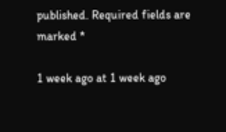published. Required fields are marked *

1 week ago at 1 week ago